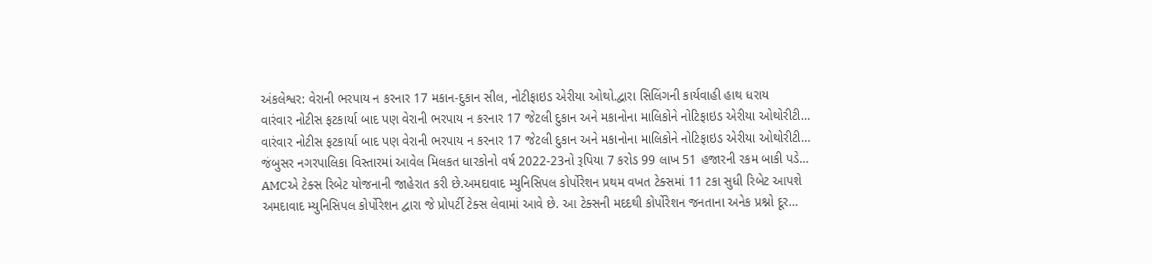અંકલેશ્વર: વેરાની ભરપાય ન કરનાર 17 મકાન-દુકાન સીલ, નોટીફાઇડ એરીયા ઓથો.દ્વારા સિલિંગની કાર્યવાહી હાથ ધરાય
વારંવાર નોટીસ ફટકાર્યા બાદ પણ વેરાની ભરપાય ન કરનાર 17 જેટલી દુકાન અને મકાનોના માલિકોને નોટિફાઇડ એરીયા ઓથોરીટી…
વારંવાર નોટીસ ફટકાર્યા બાદ પણ વેરાની ભરપાય ન કરનાર 17 જેટલી દુકાન અને મકાનોના માલિકોને નોટિફાઇડ એરીયા ઓથોરીટી…
જંબુસર નગરપાલિકા વિસ્તારમાં આવેલ મિલકત ધારકોનો વર્ષ 2022-23નો રૂપિયા 7 કરોડ 99 લાખ 51 હજારની રકમ બાકી પડે…
AMCએ ટેક્સ રિબેટ યોજનાની જાહેરાત કરી છે.અમદાવાદ મ્યુનિસિપલ કોર્પોરેશન પ્રથમ વખત ટેક્સમાં 11 ટકા સુધી રિબેટ આપશે
અમદાવાદ મ્યુનિસિપલ કોર્પોરેશન દ્વારા જે પ્રોપર્ટી ટેક્સ લેવામાં આવે છે. આ ટેક્સની મદદથી કોર્પોરેશન જનતાના અનેક પ્રશ્નો દૂર…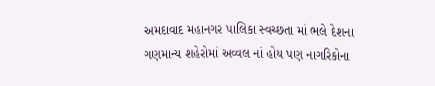અમદાવાદ મહાનગર પાલિકા સ્વચ્છતા માં ભલે દેશના ગણમાન્ય શહેરોમાં અવ્વલ નાં હોય પણ નાગરિકોના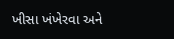ખીસા ખંખેરવા અને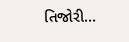તિજોરી…